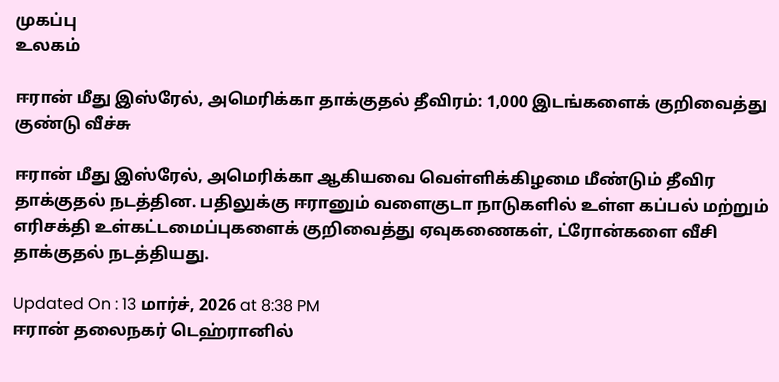முகப்பு
உலகம்

ஈரான் மீது இஸ்ரேல், அமெரிக்கா தாக்குதல் தீவிரம்: 1,000 இடங்களைக் குறிவைத்து குண்டு வீச்சு

ஈரான் மீது இஸ்ரேல், அமெரிக்கா ஆகியவை வெள்ளிக்கிழமை மீண்டும் தீவிர தாக்குதல் நடத்தின. பதிலுக்கு ஈரானும் வளைகுடா நாடுகளில் உள்ள கப்பல் மற்றும் எரிசக்தி உள்கட்டமைப்புகளைக் குறிவைத்து ஏவுகணைகள், ட்ரோன்களை வீசி தாக்குதல் நடத்தியது.

Updated On : 13 மார்ச், 2026 at 8:38 PM
ஈரான் தலைநகர் டெஹ்ரானில்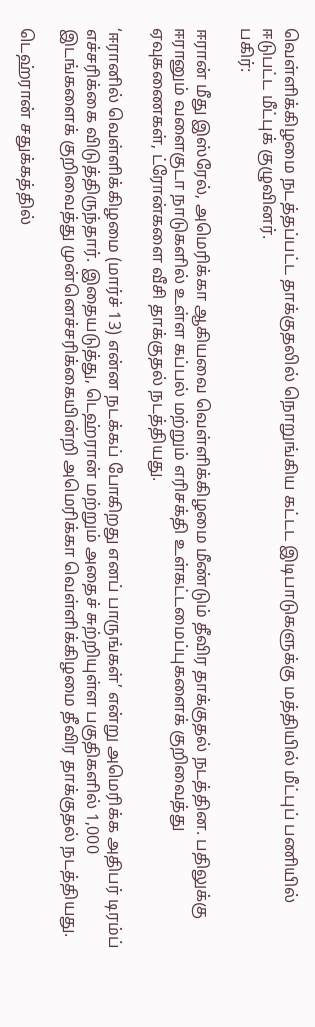வெள்ளிக்கிழமை நடத்தப்பட்ட தாக்குதலில் நொறுங்கிய கட்டட இடிபாடுகளுக்கு மத்தியில் மீட்புப் பணியில் ஈடுபட்ட மீட்புக் குழுவினர்.
பகிர்:

ஈரான் மீது இஸ்ரேல், அமெரிக்கா ஆகியவை வெள்ளிக்கிழமை மீண்டும் தீவிர தாக்குதல் நடத்தின. பதிலுக்கு ஈரானும் வளைகுடா நாடுகளில் உள்ள கப்பல் மற்றும் எரிசக்தி உள்கட்டமைப்புகளைக் குறிவைத்து ஏவுகணைகள், ட்ரோன்களை வீசி தாக்குதல் நடத்தியது.

‘ஈரானில் வெள்ளிக்கிழமை (மார்ச் 13) என்ன நடக்கப் போகிறது எனப் பாருங்கள்’ என்று அமெரிக்க அதிபர் டிரம்ப் எச்சரிக்கை விடுத்திருந்தார். இதையடுத்து, டெஹ்ரான் மற்றும் அதைச் சுற்றியுள்ள பகுதிகளில் 1,000 இடங்களைக் குறிவைத்து முன்னெச்சரிக்கையின்றி அமெரிக்கா வெள்ளிக்கிழமை தீவிர தாக்குதல் நடத்தியது.

டெஹ்ரான் சதுக்கத்தில்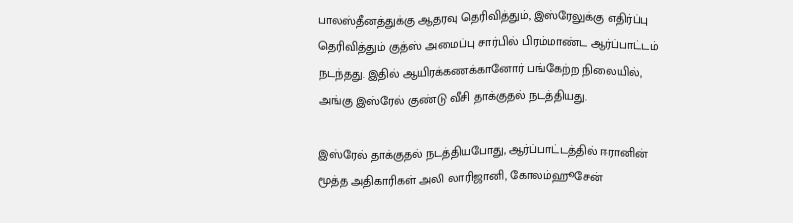பாலஸ்தீனத்துக்கு ஆதரவு தெரிவித்தும், இஸ்ரேலுக்கு எதிர்ப்பு தெரிவித்தும் குத்ஸ் அமைப்பு சார்பில் பிரம்மாண்ட ஆர்ப்பாட்டம் நடந்தது. இதில் ஆயிரக்கணக்கானோர் பங்கேற்ற நிலையில், அங்கு இஸ்ரேல் குண்டு வீசி தாக்குதல் நடத்தியது.

இஸ்ரேல் தாக்குதல் நடத்தியபோது, ஆர்ப்பாட்டத்தில் ஈரானின் மூத்த அதிகாரிகள் அலி லாரிஜானி, கோலம்ஹூசேன்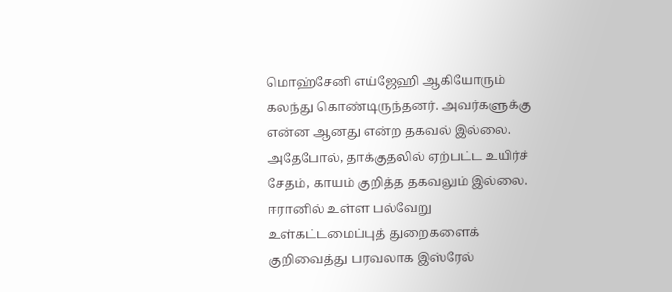மொஹ்சேனி எய்ஜேஹி ஆகியோரும் கலந்து கொண்டிருந்தனர். அவர்களுக்கு என்ன ஆனது என்ற தகவல் இல்லை. அதேபோல், தாக்குதலில் ஏற்பட்ட உயிர்ச் சேதம், காயம் குறித்த தகவலும் இல்லை. ஈரானில் உள்ள பல்வேறு உள்கட்டமைப்புத் துறைகளைக் குறிவைத்து பரவலாக இஸ்ரேல்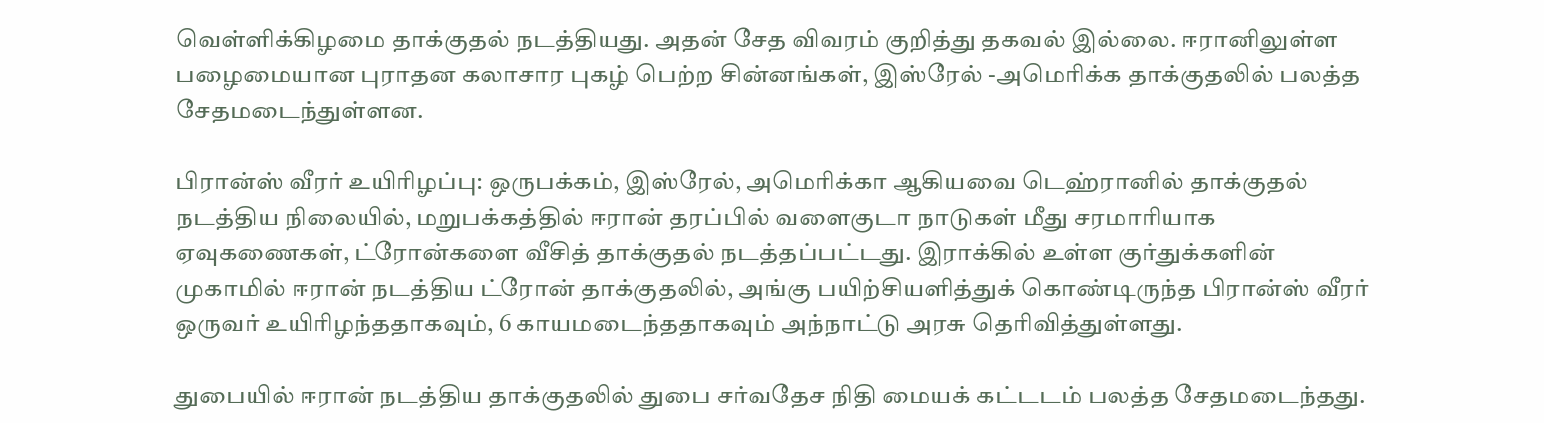வெள்ளிக்கிழமை தாக்குதல் நடத்தியது. அதன் சேத விவரம் குறித்து தகவல் இல்லை. ஈரானிலுள்ள பழைமையான புராதன கலாசார புகழ் பெற்ற சின்னங்கள், இஸ்ரேல் -அமெரிக்க தாக்குதலில் பலத்த சேதமடைந்துள்ளன.

பிரான்ஸ் வீரர் உயிரிழப்பு: ஒருபக்கம், இஸ்ரேல், அமெரிக்கா ஆகியவை டெஹ்ரானில் தாக்குதல் நடத்திய நிலையில், மறுபக்கத்தில் ஈரான் தரப்பில் வளைகுடா நாடுகள் மீது சரமாரியாக ஏவுகணைகள், ட்ரோன்களை வீசித் தாக்குதல் நடத்தப்பட்டது. இராக்கில் உள்ள குர்துக்களின் முகாமில் ஈரான் நடத்திய ட்ரோன் தாக்குதலில், அங்கு பயிற்சியளித்துக் கொண்டிருந்த பிரான்ஸ் வீரர் ஒருவர் உயிரிழந்ததாகவும், 6 காயமடைந்ததாகவும் அந்நாட்டு அரசு தெரிவித்துள்ளது.

துபையில் ஈரான் நடத்திய தாக்குதலில் துபை சர்வதேச நிதி மையக் கட்டடம் பலத்த சேதமடைந்தது.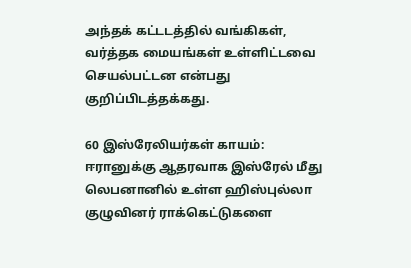அந்தக் கட்டடத்தில் வங்கிகள், வர்த்தக மையங்கள் உள்ளிட்டவை செயல்பட்டன என்பது குறிப்பிடத்தக்கது.

60 இஸ்ரேலியர்கள் காயம்: ஈரானுக்கு ஆதரவாக இஸ்ரேல் மீது லெபனானில் உள்ள ஹிஸ்புல்லா குழுவினர் ராக்கெட்டுகளை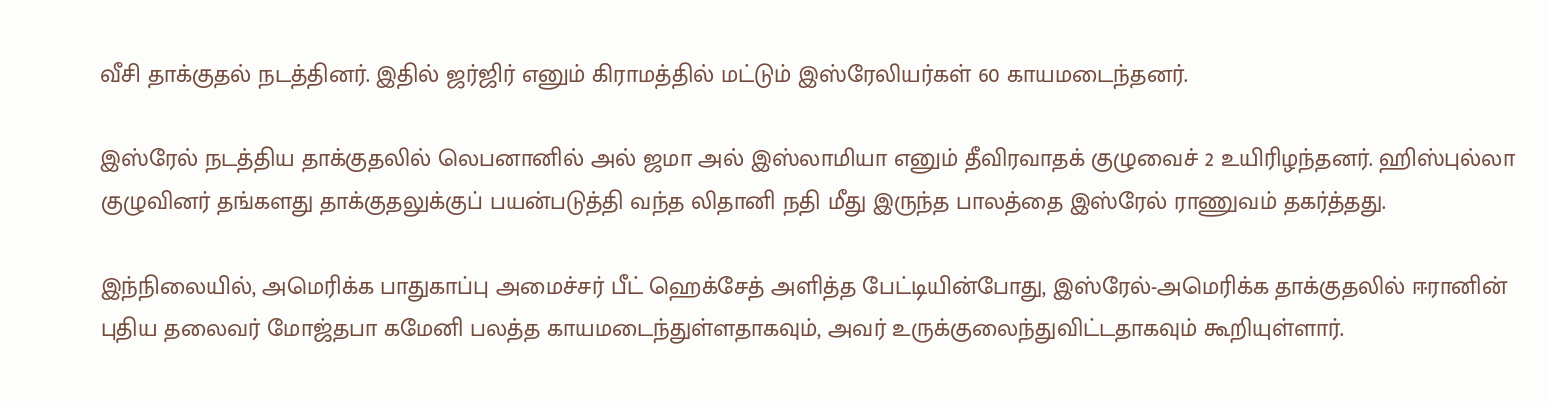வீசி தாக்குதல் நடத்தினர். இதில் ஜர்ஜிர் எனும் கிராமத்தில் மட்டும் இஸ்ரேலியர்கள் 60 காயமடைந்தனர்.

இஸ்ரேல் நடத்திய தாக்குதலில் லெபனானில் அல் ஜமா அல் இஸ்லாமியா எனும் தீவிரவாதக் குழுவைச் 2 உயிரிழந்தனர். ஹிஸ்புல்லா குழுவினர் தங்களது தாக்குதலுக்குப் பயன்படுத்தி வந்த லிதானி நதி மீது இருந்த பாலத்தை இஸ்ரேல் ராணுவம் தகர்த்தது.

இந்நிலையில், அமெரிக்க பாதுகாப்பு அமைச்சர் பீட் ஹெக்சேத் அளித்த பேட்டியின்போது, இஸ்ரேல்-அமெரிக்க தாக்குதலில் ஈரானின் புதிய தலைவர் மோஜ்தபா கமேனி பலத்த காயமடைந்துள்ளதாகவும், அவர் உருக்குலைந்துவிட்டதாகவும் கூறியுள்ளார்.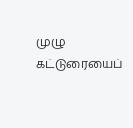முழு கட்டுரையைப்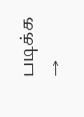படிக்க →